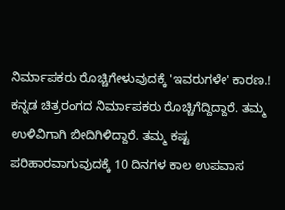ನಿರ್ಮಾಪಕರು ರೊಚ್ಚಿಗೇಳುವುದಕ್ಕೆ 'ಇವರುಗಳೇ' ಕಾರಣ.!
ಕನ್ನಡ ಚಿತ್ರರಂಗದ ನಿರ್ಮಾಪಕರು ರೊಚ್ಚಿಗೆದ್ದಿದ್ದಾರೆ. ತಮ್ಮ ಉಳಿವಿಗಾಗಿ ಬೀದಿಗಿಳಿದ್ದಾರೆ. ತಮ್ಮ ಕಷ್ಟ ಪರಿಹಾರವಾಗುವುದಕ್ಕೆ 10 ದಿನಗಳ ಕಾಲ ಉಪವಾಸ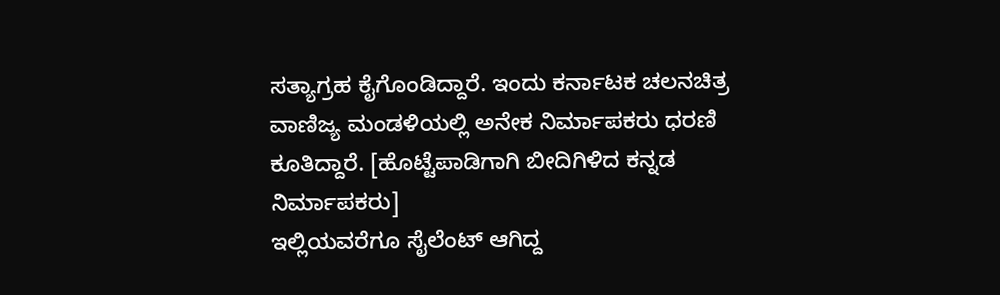ಸತ್ಯಾಗ್ರಹ ಕೈಗೊಂಡಿದ್ದಾರೆ. ಇಂದು ಕರ್ನಾಟಕ ಚಲನಚಿತ್ರ ವಾಣಿಜ್ಯ ಮಂಡಳಿಯಲ್ಲಿ ಅನೇಕ ನಿರ್ಮಾಪಕರು ಧರಣಿ ಕೂತಿದ್ದಾರೆ. [ಹೊಟ್ಟೆಪಾಡಿಗಾಗಿ ಬೀದಿಗಿಳಿದ ಕನ್ನಡ ನಿರ್ಮಾಪಕರು]
ಇಲ್ಲಿಯವರೆಗೂ ಸೈಲೆಂಟ್ ಆಗಿದ್ದ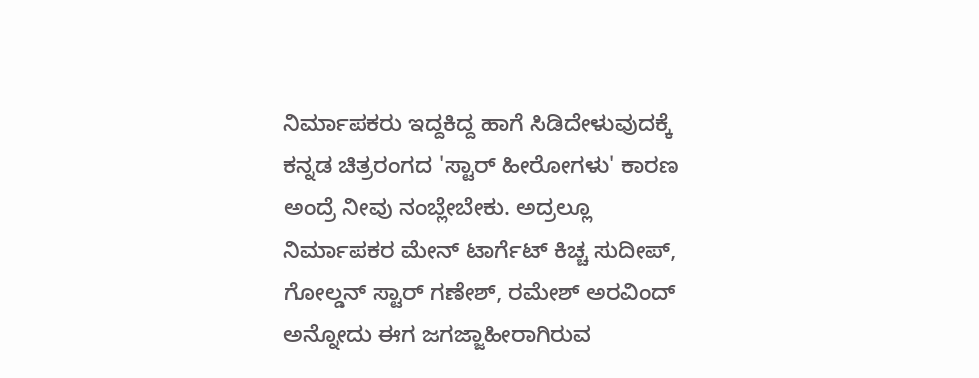ನಿರ್ಮಾಪಕರು ಇದ್ದಕಿದ್ದ ಹಾಗೆ ಸಿಡಿದೇಳುವುದಕ್ಕೆ ಕನ್ನಡ ಚಿತ್ರರಂಗದ 'ಸ್ಟಾರ್ ಹೀರೋಗಳು' ಕಾರಣ ಅಂದ್ರೆ ನೀವು ನಂಬ್ಲೇಬೇಕು. ಅದ್ರಲ್ಲೂ ನಿರ್ಮಾಪಕರ ಮೇನ್ ಟಾರ್ಗೆಟ್ ಕಿಚ್ಚ ಸುದೀಪ್, ಗೋಲ್ಡನ್ ಸ್ಟಾರ್ ಗಣೇಶ್, ರಮೇಶ್ ಅರವಿಂದ್ ಅನ್ನೋದು ಈಗ ಜಗಜ್ಜಾಹೀರಾಗಿರುವ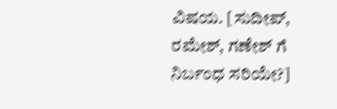ವಿಷಯ. [ಸುದೀಪ್, ರಮೇಶ್, ಗಣೇಶ್ ಗೆ ನಿರ್ಬಂಧ ಸರಿಯೇ?]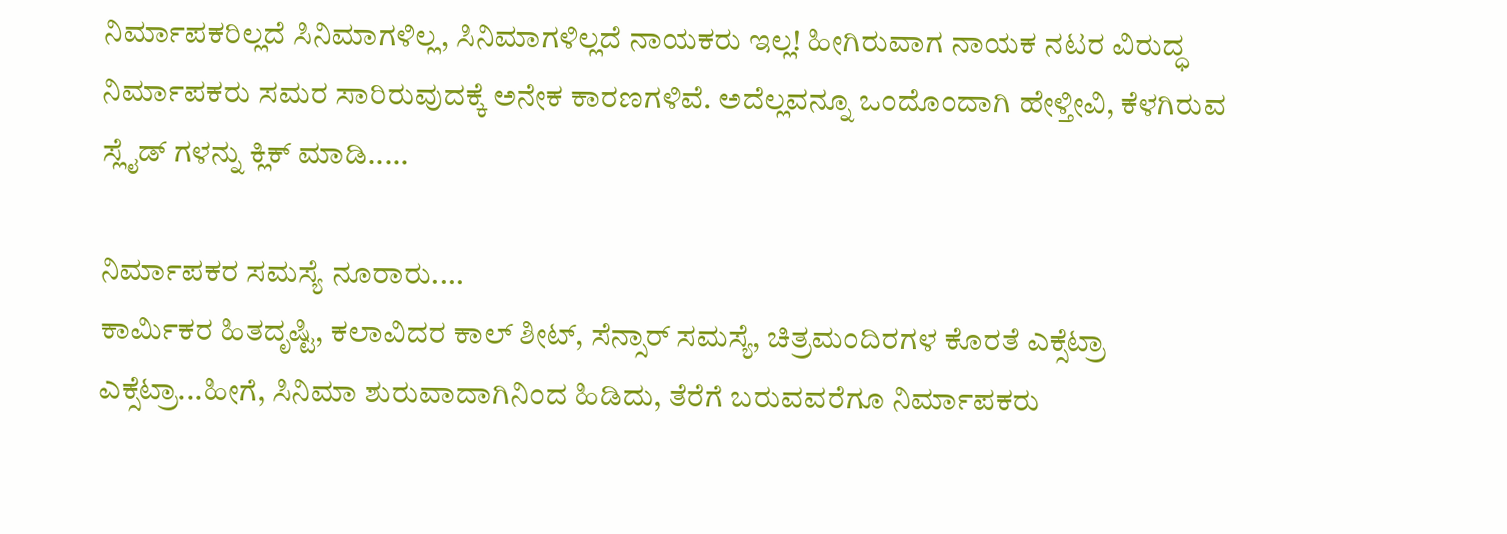ನಿರ್ಮಾಪಕರಿಲ್ಲದೆ ಸಿನಿಮಾಗಳಿಲ್ಲ, ಸಿನಿಮಾಗಳಿಲ್ಲದೆ ನಾಯಕರು ಇಲ್ಲ! ಹೀಗಿರುವಾಗ ನಾಯಕ ನಟರ ವಿರುದ್ಧ ನಿರ್ಮಾಪಕರು ಸಮರ ಸಾರಿರುವುದಕ್ಕೆ ಅನೇಕ ಕಾರಣಗಳಿವೆ. ಅದೆಲ್ಲವನ್ನೂ ಒಂದೊಂದಾಗಿ ಹೇಳ್ತೀವಿ, ಕೆಳಗಿರುವ ಸ್ಲೈಡ್ ಗಳನ್ನು ಕ್ಲಿಕ್ ಮಾಡಿ.....

ನಿರ್ಮಾಪಕರ ಸಮಸ್ಯೆ ನೂರಾರು....
ಕಾರ್ಮಿಕರ ಹಿತದೃಷ್ಟಿ, ಕಲಾವಿದರ ಕಾಲ್ ಶೀಟ್, ಸೆನ್ಸಾರ್ ಸಮಸ್ಯೆ, ಚಿತ್ರಮಂದಿರಗಳ ಕೊರತೆ ಎಕ್ಸೆಟ್ರಾ ಎಕ್ಸೆಟ್ರಾ...ಹೀಗೆ, ಸಿನಿಮಾ ಶುರುವಾದಾಗಿನಿಂದ ಹಿಡಿದು, ತೆರೆಗೆ ಬರುವವರೆಗೂ ನಿರ್ಮಾಪಕರು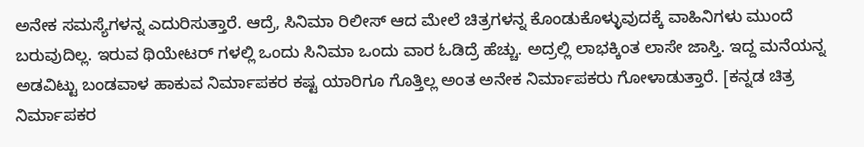ಅನೇಕ ಸಮಸ್ಯೆಗಳನ್ನ ಎದುರಿಸುತ್ತಾರೆ. ಆದ್ರೆ, ಸಿನಿಮಾ ರಿಲೀಸ್ ಆದ ಮೇಲೆ ಚಿತ್ರಗಳನ್ನ ಕೊಂಡುಕೊಳ್ಳುವುದಕ್ಕೆ ವಾಹಿನಿಗಳು ಮುಂದೆ ಬರುವುದಿಲ್ಲ. ಇರುವ ಥಿಯೇಟರ್ ಗಳಲ್ಲಿ ಒಂದು ಸಿನಿಮಾ ಒಂದು ವಾರ ಓಡಿದ್ರೆ ಹೆಚ್ಚು. ಅದ್ರಲ್ಲಿ ಲಾಭಕ್ಕಿಂತ ಲಾಸೇ ಜಾಸ್ತಿ. ಇದ್ದ ಮನೆಯನ್ನ ಅಡವಿಟ್ಟು ಬಂಡವಾಳ ಹಾಕುವ ನಿರ್ಮಾಪಕರ ಕಷ್ಟ ಯಾರಿಗೂ ಗೊತ್ತಿಲ್ಲ ಅಂತ ಅನೇಕ ನಿರ್ಮಾಪಕರು ಗೋಳಾಡುತ್ತಾರೆ. [ಕನ್ನಡ ಚಿತ್ರ ನಿರ್ಮಾಪಕರ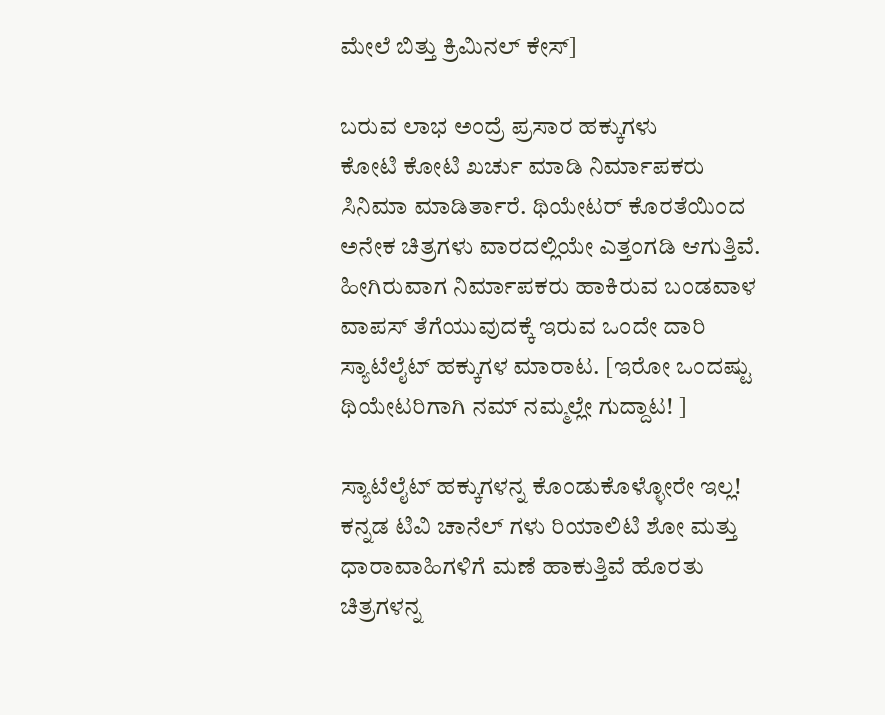ಮೇಲೆ ಬಿತ್ತು ಕ್ರಿಮಿನಲ್ ಕೇಸ್]

ಬರುವ ಲಾಭ ಅಂದ್ರೆ ಪ್ರಸಾರ ಹಕ್ಕುಗಳು
ಕೋಟಿ ಕೋಟಿ ಖರ್ಚು ಮಾಡಿ ನಿರ್ಮಾಪಕರು ಸಿನಿಮಾ ಮಾಡಿರ್ತಾರೆ. ಥಿಯೇಟರ್ ಕೊರತೆಯಿಂದ ಅನೇಕ ಚಿತ್ರಗಳು ವಾರದಲ್ಲಿಯೇ ಎತ್ತಂಗಡಿ ಆಗುತ್ತಿವೆ. ಹೀಗಿರುವಾಗ ನಿರ್ಮಾಪಕರು ಹಾಕಿರುವ ಬಂಡವಾಳ ವಾಪಸ್ ತೆಗೆಯುವುದಕ್ಕೆ ಇರುವ ಒಂದೇ ದಾರಿ ಸ್ಯಾಟೆಲೈಟ್ ಹಕ್ಕುಗಳ ಮಾರಾಟ. [ಇರೋ ಒಂದಷ್ಟು ಥಿಯೇಟರಿಗಾಗಿ ನಮ್ ನಮ್ಮಲ್ಲೇ ಗುದ್ದಾಟ! ]

ಸ್ಯಾಟೆಲೈಟ್ ಹಕ್ಕುಗಳನ್ನ ಕೊಂಡುಕೊಳ್ಳೋರೇ ಇಲ್ಲ!
ಕನ್ನಡ ಟಿವಿ ಚಾನೆಲ್ ಗಳು ರಿಯಾಲಿಟಿ ಶೋ ಮತ್ತು ಧಾರಾವಾಹಿಗಳಿಗೆ ಮಣೆ ಹಾಕುತ್ತಿವೆ ಹೊರತು ಚಿತ್ರಗಳನ್ನ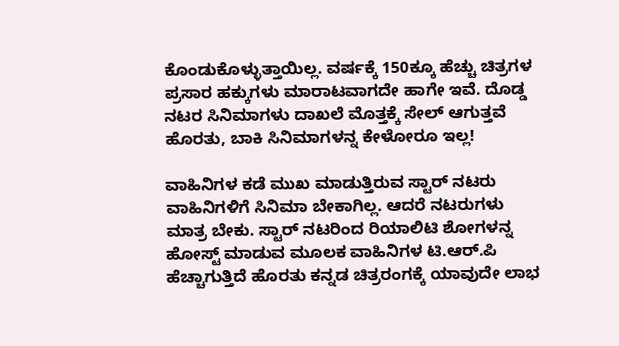ಕೊಂಡುಕೊಳ್ಳುತ್ತಾಯಿಲ್ಲ. ವರ್ಷಕ್ಕೆ 150ಕ್ಕೂ ಹೆಚ್ಚು ಚಿತ್ರಗಳ ಪ್ರಸಾರ ಹಕ್ಕುಗಳು ಮಾರಾಟವಾಗದೇ ಹಾಗೇ ಇವೆ. ದೊಡ್ಡ ನಟರ ಸಿನಿಮಾಗಳು ದಾಖಲೆ ಮೊತ್ತಕ್ಕೆ ಸೇಲ್ ಆಗುತ್ತವೆ ಹೊರತು, ಬಾಕಿ ಸಿನಿಮಾಗಳನ್ನ ಕೇಳೋರೂ ಇಲ್ಲ!

ವಾಹಿನಿಗಳ ಕಡೆ ಮುಖ ಮಾಡುತ್ತಿರುವ ಸ್ಟಾರ್ ನಟರು
ವಾಹಿನಿಗಳಿಗೆ ಸಿನಿಮಾ ಬೇಕಾಗಿಲ್ಲ. ಆದರೆ ನಟರುಗಳು ಮಾತ್ರ ಬೇಕು. ಸ್ಟಾರ್ ನಟರಿಂದ ರಿಯಾಲಿಟಿ ಶೋಗಳನ್ನ ಹೋಸ್ಟ್ ಮಾಡುವ ಮೂಲಕ ವಾಹಿನಿಗಳ ಟಿ.ಆರ್.ಪಿ ಹೆಚ್ಚಾಗುತ್ತಿದೆ ಹೊರತು ಕನ್ನಡ ಚಿತ್ರರಂಗಕ್ಕೆ ಯಾವುದೇ ಲಾಭ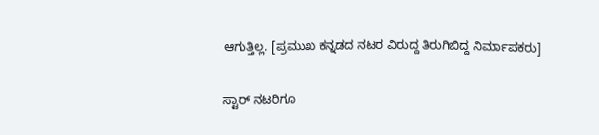ಆಗುತ್ತಿಲ್ಲ. [ಪ್ರಮುಖ ಕನ್ನಡದ ನಟರ ವಿರುದ್ದ ತಿರುಗಿಬಿದ್ದ ನಿರ್ಮಾಪಕರು]

ಸ್ಟಾರ್ ನಟರಿಗೂ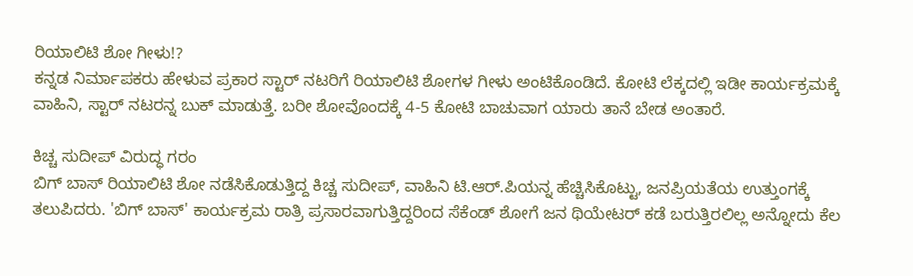ರಿಯಾಲಿಟಿ ಶೋ ಗೀಳು!?
ಕನ್ನಡ ನಿರ್ಮಾಪಕರು ಹೇಳುವ ಪ್ರಕಾರ ಸ್ಟಾರ್ ನಟರಿಗೆ ರಿಯಾಲಿಟಿ ಶೋಗಳ ಗೀಳು ಅಂಟಿಕೊಂಡಿದೆ. ಕೋಟಿ ಲೆಕ್ಕದಲ್ಲಿ ಇಡೀ ಕಾರ್ಯಕ್ರಮಕ್ಕೆ ವಾಹಿನಿ, ಸ್ಟಾರ್ ನಟರನ್ನ ಬುಕ್ ಮಾಡುತ್ತೆ. ಬರೀ ಶೋವೊಂದಕ್ಕೆ 4-5 ಕೋಟಿ ಬಾಚುವಾಗ ಯಾರು ತಾನೆ ಬೇಡ ಅಂತಾರೆ.

ಕಿಚ್ಚ ಸುದೀಪ್ ವಿರುದ್ಧ ಗರಂ
ಬಿಗ್ ಬಾಸ್ ರಿಯಾಲಿಟಿ ಶೋ ನಡೆಸಿಕೊಡುತ್ತಿದ್ದ ಕಿಚ್ಚ ಸುದೀಪ್, ವಾಹಿನಿ ಟಿ.ಆರ್.ಪಿಯನ್ನ ಹೆಚ್ಚಿಸಿಕೊಟ್ಟು, ಜನಪ್ರಿಯತೆಯ ಉತ್ತುಂಗಕ್ಕೆ ತಲುಪಿದರು. 'ಬಿಗ್ ಬಾಸ್' ಕಾರ್ಯಕ್ರಮ ರಾತ್ರಿ ಪ್ರಸಾರವಾಗುತ್ತಿದ್ದರಿಂದ ಸೆಕೆಂಡ್ ಶೋಗೆ ಜನ ಥಿಯೇಟರ್ ಕಡೆ ಬರುತ್ತಿರಲಿಲ್ಲ ಅನ್ನೋದು ಕೆಲ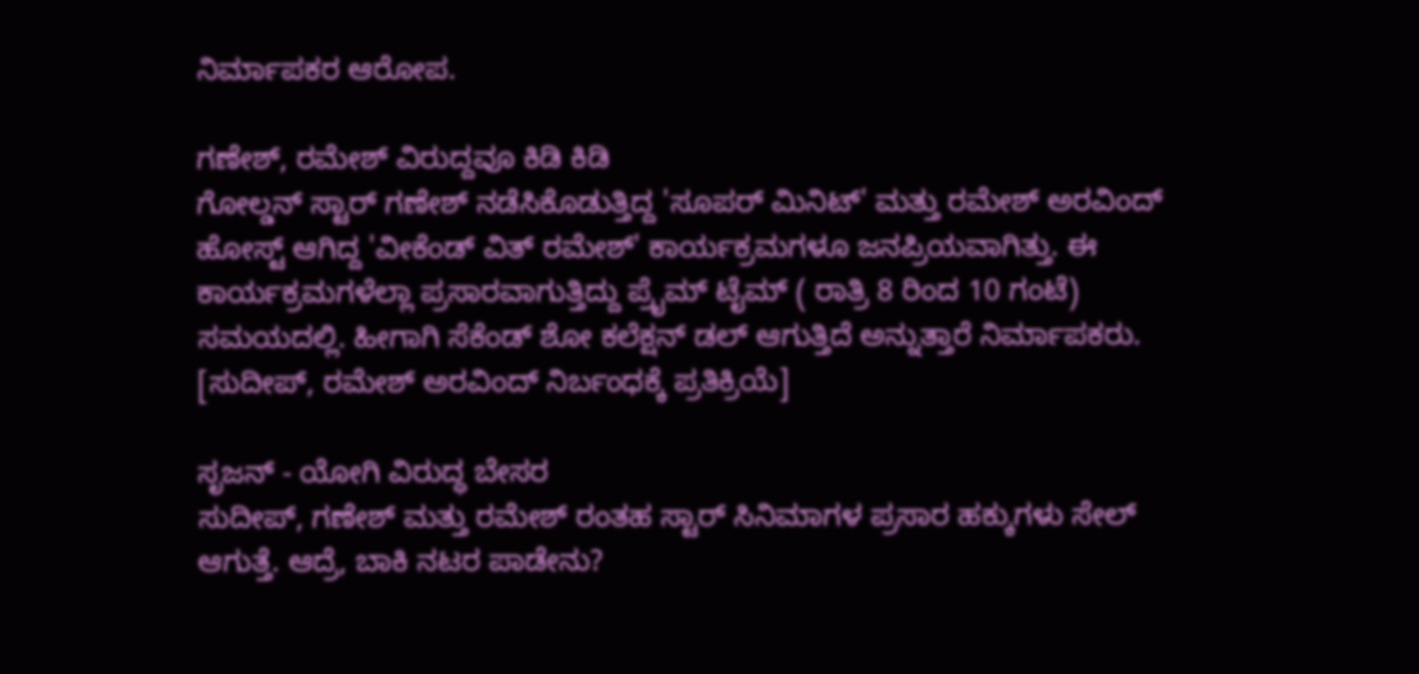ನಿರ್ಮಾಪಕರ ಆರೋಪ.

ಗಣೇಶ್, ರಮೇಶ್ ವಿರುದ್ದವೂ ಕಿಡಿ ಕಿಡಿ
ಗೋಲ್ಡನ್ ಸ್ಟಾರ್ ಗಣೇಶ್ ನಡೆಸಿಕೊಡುತ್ತಿದ್ದ 'ಸೂಪರ್ ಮಿನಿಟ್' ಮತ್ತು ರಮೇಶ್ ಅರವಿಂದ್ ಹೋಸ್ಟ್ ಆಗಿದ್ದ 'ವೀಕೆಂಡ್ ವಿತ್ ರಮೇಶ್' ಕಾರ್ಯಕ್ರಮಗಳೂ ಜನಪ್ರಿಯವಾಗಿತ್ತು. ಈ ಕಾರ್ಯಕ್ರಮಗಳೆಲ್ಲಾ ಪ್ರಸಾರವಾಗುತ್ತಿದ್ದು ಪ್ರೈಮ್ ಟೈಮ್ ( ರಾತ್ರಿ 8 ರಿಂದ 10 ಗಂಟೆ) ಸಮಯದಲ್ಲಿ. ಹೀಗಾಗಿ ಸೆಕೆಂಡ್ ಶೋ ಕಲೆಕ್ಷನ್ ಡಲ್ ಆಗುತ್ತಿದೆ ಅನ್ನುತ್ತಾರೆ ನಿರ್ಮಾಪಕರು. [ಸುದೀಪ್, ರಮೇಶ್ ಅರವಿಂದ್ ನಿರ್ಬಂಧಕ್ಕೆ ಪ್ರತಿಕ್ರಿಯೆ]

ಸೃಜನ್ - ಯೋಗಿ ವಿರುದ್ಧ ಬೇಸರ
ಸುದೀಪ್, ಗಣೇಶ್ ಮತ್ತು ರಮೇಶ್ ರಂತಹ ಸ್ಟಾರ್ ಸಿನಿಮಾಗಳ ಪ್ರಸಾರ ಹಕ್ಕುಗಳು ಸೇಲ್ ಆಗುತ್ತೆ. ಆದ್ರೆ, ಬಾಕಿ ನಟರ ಪಾಡೇನು?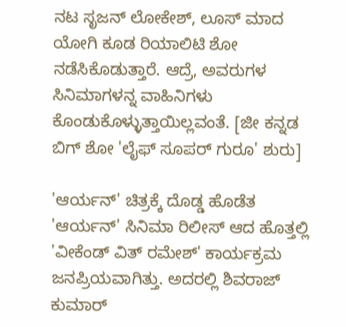ನಟ ಸೃಜನ್ ಲೋಕೇಶ್, ಲೂಸ್ ಮಾದ ಯೋಗಿ ಕೂಡ ರಿಯಾಲಿಟಿ ಶೋ ನಡೆಸಿಕೊಡುತ್ತಾರೆ. ಆದ್ರೆ, ಅವರುಗಳ ಸಿನಿಮಾಗಳನ್ನ ವಾಹಿನಿಗಳು ಕೊಂಡುಕೊಳ್ಳುತ್ತಾಯಿಲ್ಲವಂತೆ. [ಜೀ ಕನ್ನಡ ಬಿಗ್ ಶೋ 'ಲೈಫ್ ಸೂಪರ್ ಗುರೂ' ಶುರು]

'ಆರ್ಯನ್' ಚಿತ್ರಕ್ಕೆ ದೊಡ್ಡ ಹೊಡೆತ
'ಆರ್ಯನ್' ಸಿನಿಮಾ ರಿಲೀಸ್ ಆದ ಹೊತ್ತಲ್ಲಿ 'ವೀಕೆಂಡ್ ವಿತ್ ರಮೇಶ್' ಕಾರ್ಯಕ್ರಮ ಜನಪ್ರಿಯವಾಗಿತ್ತು. ಅದರಲ್ಲಿ ಶಿವರಾಜ್ ಕುಮಾರ್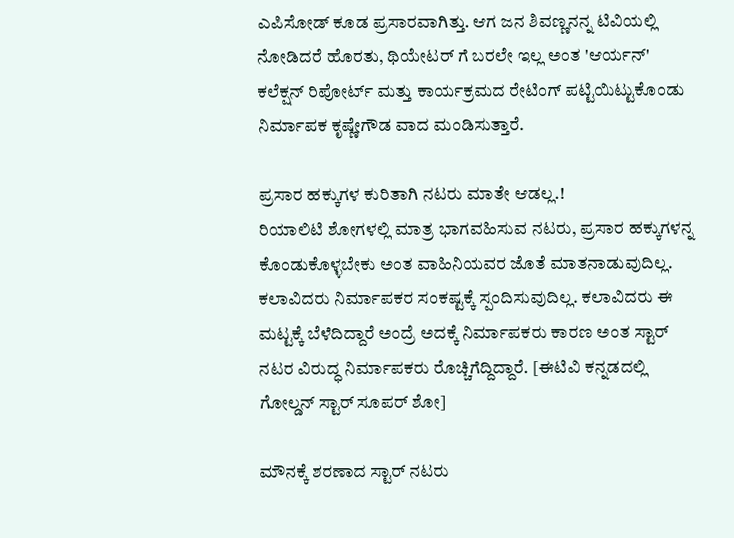ಎಪಿಸೋಡ್ ಕೂಡ ಪ್ರಸಾರವಾಗಿತ್ತು. ಆಗ ಜನ ಶಿವಣ್ಣನನ್ನ ಟಿವಿಯಲ್ಲಿ ನೋಡಿದರೆ ಹೊರತು, ಥಿಯೇಟರ್ ಗೆ ಬರಲೇ ಇಲ್ಲ ಅಂತ 'ಆರ್ಯನ್' ಕಲೆಕ್ಷನ್ ರಿಪೋರ್ಟ್ ಮತ್ತು ಕಾರ್ಯಕ್ರಮದ ರೇಟಿಂಗ್ ಪಟ್ಟಿಯಿಟ್ಟುಕೊಂಡು ನಿರ್ಮಾಪಕ ಕೃಷ್ಣೇಗೌಡ ವಾದ ಮಂಡಿಸುತ್ತಾರೆ.

ಪ್ರಸಾರ ಹಕ್ಕುಗಳ ಕುರಿತಾಗಿ ನಟರು ಮಾತೇ ಆಡಲ್ಲ.!
ರಿಯಾಲಿಟಿ ಶೋಗಳಲ್ಲಿ ಮಾತ್ರ ಭಾಗವಹಿಸುವ ನಟರು, ಪ್ರಸಾರ ಹಕ್ಕುಗಳನ್ನ ಕೊಂಡುಕೊಳ್ಳಬೇಕು ಅಂತ ವಾಹಿನಿಯವರ ಜೊತೆ ಮಾತನಾಡುವುದಿಲ್ಲ. ಕಲಾವಿದರು ನಿರ್ಮಾಪಕರ ಸಂಕಷ್ಟಕ್ಕೆ ಸ್ಪಂದಿಸುವುದಿಲ್ಲ. ಕಲಾವಿದರು ಈ ಮಟ್ಟಕ್ಕೆ ಬೆಳೆದಿದ್ದಾರೆ ಅಂದ್ರೆ ಅದಕ್ಕೆ ನಿರ್ಮಾಪಕರು ಕಾರಣ ಅಂತ ಸ್ಟಾರ್ ನಟರ ವಿರುದ್ಧ ನಿರ್ಮಾಪಕರು ರೊಚ್ಚಿಗೆದ್ದಿದ್ದಾರೆ. [ಈಟಿವಿ ಕನ್ನಡದಲ್ಲಿ ಗೋಲ್ಡನ್ ಸ್ಟಾರ್ ಸೂಪರ್ ಶೋ]

ಮೌನಕ್ಕೆ ಶರಣಾದ ಸ್ಟಾರ್ ನಟರು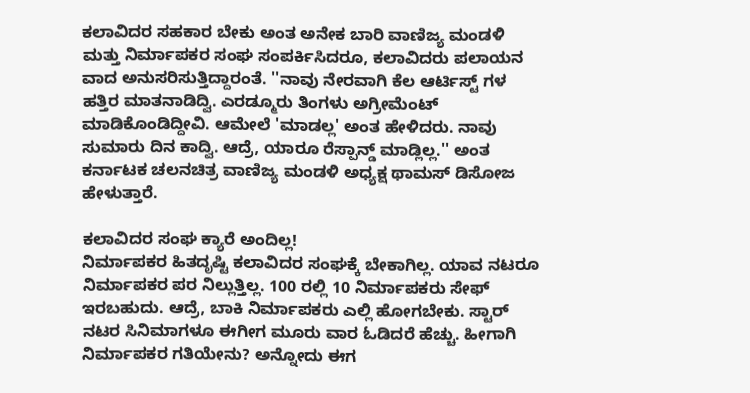ಕಲಾವಿದರ ಸಹಕಾರ ಬೇಕು ಅಂತ ಅನೇಕ ಬಾರಿ ವಾಣಿಜ್ಯ ಮಂಡಳಿ ಮತ್ತು ನಿರ್ಮಾಪಕರ ಸಂಘ ಸಂಪರ್ಕಿಸಿದರೂ, ಕಲಾವಿದರು ಪಲಾಯನ ವಾದ ಅನುಸರಿಸುತ್ತಿದ್ದಾರಂತೆ. ''ನಾವು ನೇರವಾಗಿ ಕೆಲ ಆರ್ಟಿಸ್ಟ್ ಗಳ ಹತ್ತಿರ ಮಾತನಾಡಿದ್ವಿ. ಎರಡ್ಮೂರು ತಿಂಗಳು ಅಗ್ರೀಮೆಂಟ್ ಮಾಡಿಕೊಂಡಿದ್ದೀವಿ. ಆಮೇಲೆ 'ಮಾಡಲ್ಲ' ಅಂತ ಹೇಳಿದರು. ನಾವು ಸುಮಾರು ದಿನ ಕಾದ್ವಿ. ಆದ್ರೆ, ಯಾರೂ ರೆಸ್ಪಾನ್ಡ್ ಮಾಡ್ಲಿಲ್ಲ.'' ಅಂತ ಕರ್ನಾಟಕ ಚಲನಚಿತ್ರ ವಾಣಿಜ್ಯ ಮಂಡಳಿ ಅಧ್ಯಕ್ಷ ಥಾಮಸ್ ಡಿಸೋಜ ಹೇಳುತ್ತಾರೆ.

ಕಲಾವಿದರ ಸಂಘ ಕ್ಯಾರೆ ಅಂದಿಲ್ಲ!
ನಿರ್ಮಾಪಕರ ಹಿತದೃಷ್ಟಿ ಕಲಾವಿದರ ಸಂಘಕ್ಕೆ ಬೇಕಾಗಿಲ್ಲ. ಯಾವ ನಟರೂ ನಿರ್ಮಾಪಕರ ಪರ ನಿಲ್ಲುತ್ತಿಲ್ಲ. 100 ರಲ್ಲಿ 10 ನಿರ್ಮಾಪಕರು ಸೇಫ್ ಇರಬಹುದು. ಆದ್ರೆ, ಬಾಕಿ ನಿರ್ಮಾಪಕರು ಎಲ್ಲಿ ಹೋಗಬೇಕು. ಸ್ಟಾರ್ ನಟರ ಸಿನಿಮಾಗಳೂ ಈಗೀಗ ಮೂರು ವಾರ ಓಡಿದರೆ ಹೆಚ್ಚು. ಹೀಗಾಗಿ ನಿರ್ಮಾಪಕರ ಗತಿಯೇನು? ಅನ್ನೋದು ಈಗ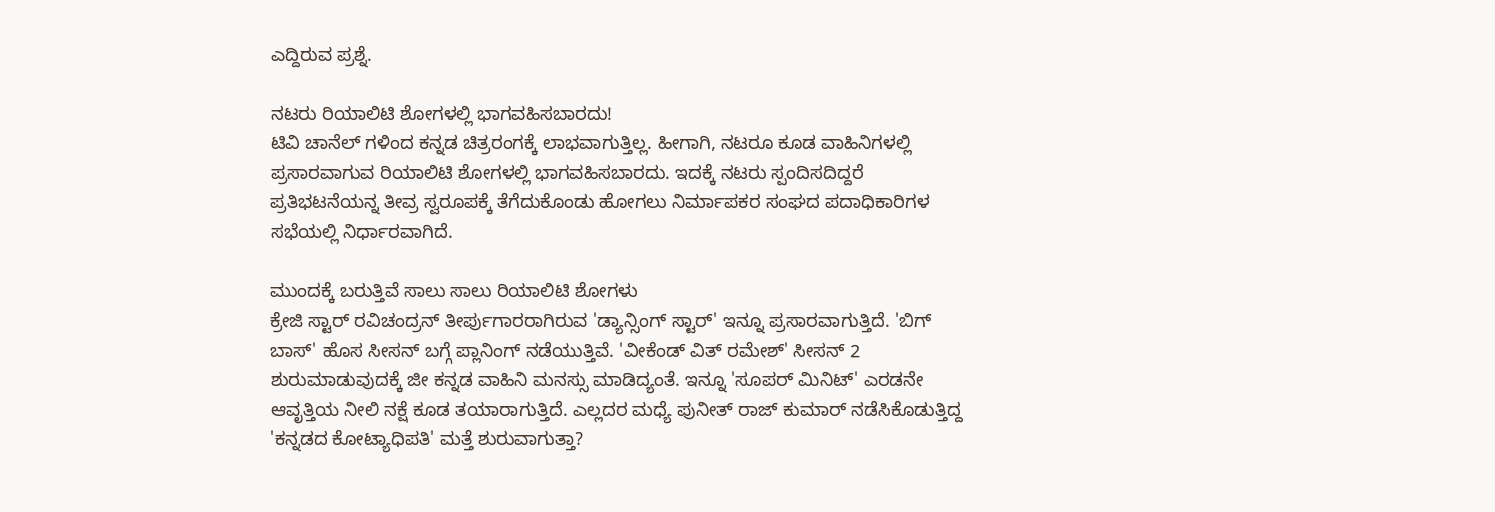ಎದ್ದಿರುವ ಪ್ರಶ್ನೆ.

ನಟರು ರಿಯಾಲಿಟಿ ಶೋಗಳಲ್ಲಿ ಭಾಗವಹಿಸಬಾರದು!
ಟಿವಿ ಚಾನೆಲ್ ಗಳಿಂದ ಕನ್ನಡ ಚಿತ್ರರಂಗಕ್ಕೆ ಲಾಭವಾಗುತ್ತಿಲ್ಲ. ಹೀಗಾಗಿ, ನಟರೂ ಕೂಡ ವಾಹಿನಿಗಳಲ್ಲಿ ಪ್ರಸಾರವಾಗುವ ರಿಯಾಲಿಟಿ ಶೋಗಳಲ್ಲಿ ಭಾಗವಹಿಸಬಾರದು. ಇದಕ್ಕೆ ನಟರು ಸ್ಪಂದಿಸದಿದ್ದರೆ ಪ್ರತಿಭಟನೆಯನ್ನ ತೀವ್ರ ಸ್ವರೂಪಕ್ಕೆ ತೆಗೆದುಕೊಂಡು ಹೋಗಲು ನಿರ್ಮಾಪಕರ ಸಂಘದ ಪದಾಧಿಕಾರಿಗಳ ಸಭೆಯಲ್ಲಿ ನಿರ್ಧಾರವಾಗಿದೆ.

ಮುಂದಕ್ಕೆ ಬರುತ್ತಿವೆ ಸಾಲು ಸಾಲು ರಿಯಾಲಿಟಿ ಶೋಗಳು
ಕ್ರೇಜಿ ಸ್ಟಾರ್ ರವಿಚಂದ್ರನ್ ತೀರ್ಪುಗಾರರಾಗಿರುವ 'ಡ್ಯಾನ್ಸಿಂಗ್ ಸ್ಟಾರ್' ಇನ್ನೂ ಪ್ರಸಾರವಾಗುತ್ತಿದೆ. 'ಬಿಗ್ ಬಾಸ್' ಹೊಸ ಸೀಸನ್ ಬಗ್ಗೆ ಪ್ಲಾನಿಂಗ್ ನಡೆಯುತ್ತಿವೆ. 'ವೀಕೆಂಡ್ ವಿತ್ ರಮೇಶ್' ಸೀಸನ್ 2 ಶುರುಮಾಡುವುದಕ್ಕೆ ಜೀ ಕನ್ನಡ ವಾಹಿನಿ ಮನಸ್ಸು ಮಾಡಿದ್ಯಂತೆ. ಇನ್ನೂ 'ಸೂಪರ್ ಮಿನಿಟ್' ಎರಡನೇ ಆವೃತ್ತಿಯ ನೀಲಿ ನಕ್ಷೆ ಕೂಡ ತಯಾರಾಗುತ್ತಿದೆ. ಎಲ್ಲದರ ಮಧ್ಯೆ ಪುನೀತ್ ರಾಜ್ ಕುಮಾರ್ ನಡೆಸಿಕೊಡುತ್ತಿದ್ದ 'ಕನ್ನಡದ ಕೋಟ್ಯಾಧಿಪತಿ' ಮತ್ತೆ ಶುರುವಾಗುತ್ತಾ?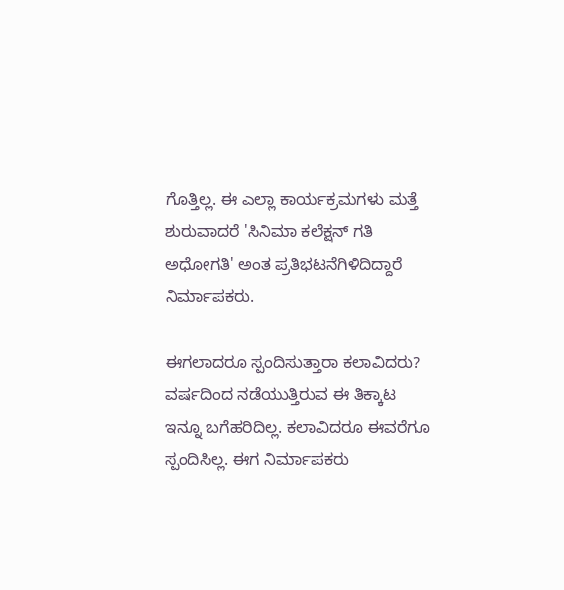ಗೊತ್ತಿಲ್ಲ. ಈ ಎಲ್ಲಾ ಕಾರ್ಯಕ್ರಮಗಳು ಮತ್ತೆ ಶುರುವಾದರೆ 'ಸಿನಿಮಾ ಕಲೆಕ್ಷನ್ ಗತಿ ಅಧೋಗತಿ' ಅಂತ ಪ್ರತಿಭಟನೆಗಿಳಿದಿದ್ದಾರೆ ನಿರ್ಮಾಪಕರು.

ಈಗಲಾದರೂ ಸ್ಪಂದಿಸುತ್ತಾರಾ ಕಲಾವಿದರು?
ವರ್ಷದಿಂದ ನಡೆಯುತ್ತಿರುವ ಈ ತಿಕ್ಕಾಟ ಇನ್ನೂ ಬಗೆಹರಿದಿಲ್ಲ. ಕಲಾವಿದರೂ ಈವರೆಗೂ ಸ್ಪಂದಿಸಿಲ್ಲ. ಈಗ ನಿರ್ಮಾಪಕರು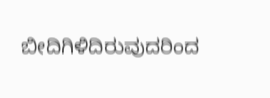ಬೀದಿಗಿಳಿದಿರುವುದರಿಂದ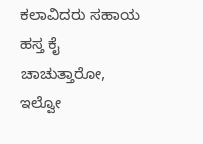ಕಲಾವಿದರು ಸಹಾಯ ಹಸ್ತ ಕೈ ಚಾಚುತ್ತಾರೋ, ಇಲ್ವೋ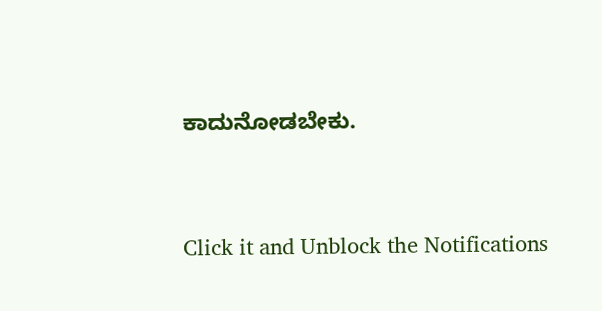ಕಾದುನೋಡಬೇಕು.


Click it and Unblock the Notifications